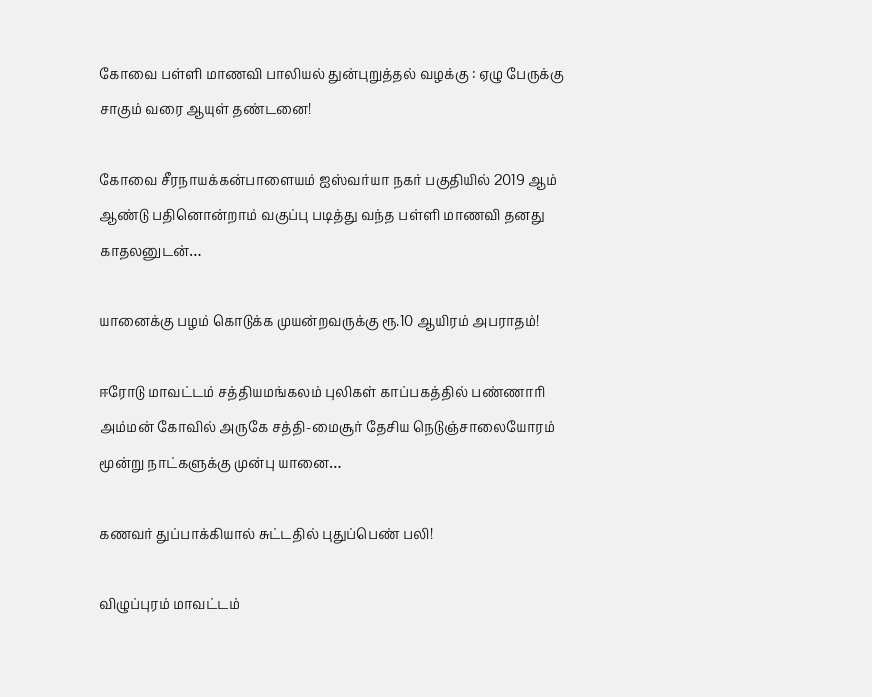கோவை பள்ளி மாணவி பாலியல் துன்புறுத்தல் வழக்கு : ஏழு பேருக்கு சாகும் வரை ஆயுள் தண்டனை!

கோவை சீரநாயக்கன்பாளையம் ஐஸ்வர்யா நகர் பகுதியில் 2019 ஆம் ஆண்டு பதினொன்றாம் வகுப்பு படித்து வந்த பள்ளி மாணவி தனது காதலனுடன்…

யானைக்கு பழம் கொடுக்க முயன்றவருக்கு ரூ.10 ஆயிரம் அபராதம்!

ஈரோடு மாவட்டம் சத்தியமங்கலம் புலிகள் காப்பகத்தில் பண்ணாரி அம்மன் கோவில் அருகே சத்தி-மைசூர் தேசிய நெடுஞ்சாலையோரம் மூன்று நாட்களுக்கு முன்பு யானை…

கணவர் துப்பாக்கியால் சுட்டதில் புதுப்பெண் பலி!

விழுப்புரம் மாவட்டம்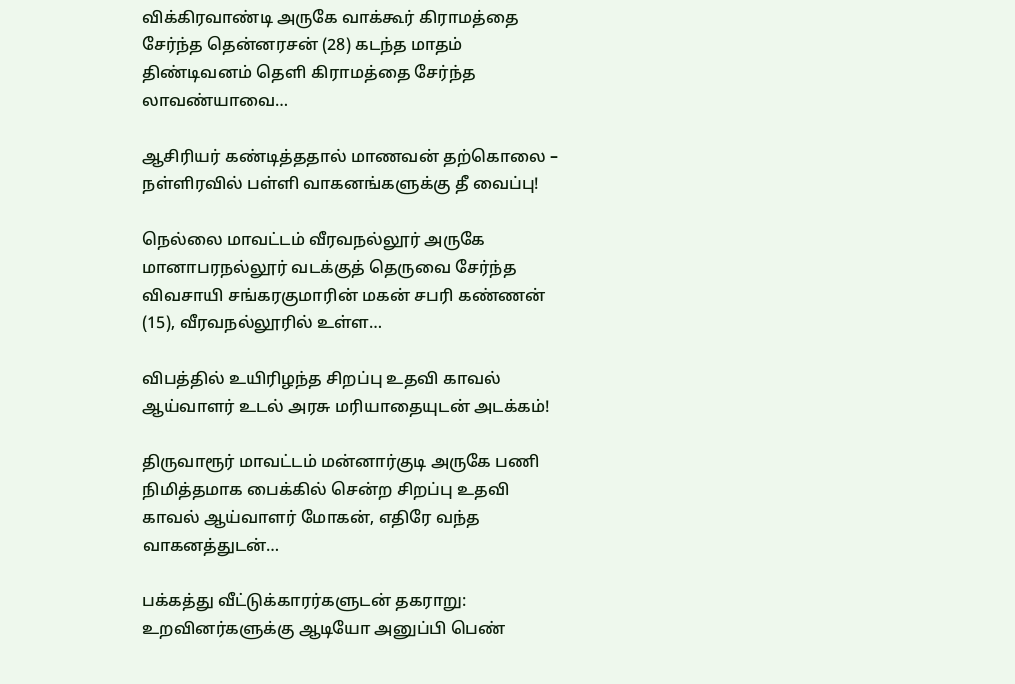விக்கிரவாண்டி அருகே வாக்கூர் கிராமத்தை சேர்ந்த தென்னரசன் (28) கடந்த மாதம் திண்டிவனம் தெளி கிராமத்தை சேர்ந்த லாவண்யாவை…

ஆசிரியர் கண்டித்ததால் மாணவன் தற்கொலை – நள்ளிரவில் பள்ளி வாகனங்களுக்கு தீ வைப்பு!

நெல்லை மாவட்டம் வீரவநல்லூர் அருகே மானாபரநல்லூர் வடக்குத் தெருவை சேர்ந்த விவசாயி சங்கரகுமாரின் மகன் சபரி கண்ணன் (15), வீரவநல்லூரில் உள்ள…

விபத்தில் உயிரிழந்த சிறப்பு உதவி காவல் ஆய்வாளர் உடல் அரசு மரியாதையுடன் அடக்கம்!

திருவாரூர் மாவட்டம் மன்னார்குடி அருகே பணி நிமித்தமாக பைக்கில் சென்ற சிறப்பு உதவி காவல் ஆய்வாளர் மோகன், எதிரே வந்த வாகனத்துடன்…

பக்கத்து வீட்டுக்காரர்களுடன் தகராறு: உறவினர்களுக்கு ஆடியோ அனுப்பி பெண்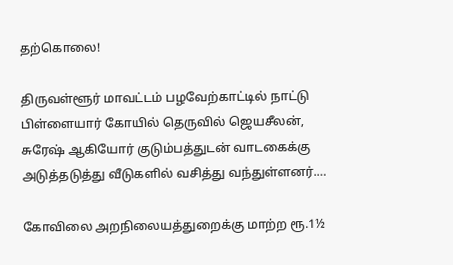தற்கொலை!

திருவள்ளூர் மாவட்டம் பழவேற்காட்டில் நாட்டு பிள்ளையார் கோயில் தெருவில் ஜெயசீலன், சுரேஷ் ஆகியோர் குடும்பத்துடன் வாடகைக்கு அடுத்தடுத்து வீடுகளில் வசித்து வந்துள்ளனர்.…

கோவிலை அறநிலையத்துறைக்கு மாற்ற ரூ.1½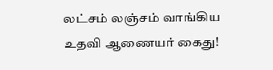லட்சம் லஞ்சம் வாங்கிய உதவி ஆணையர் கைது!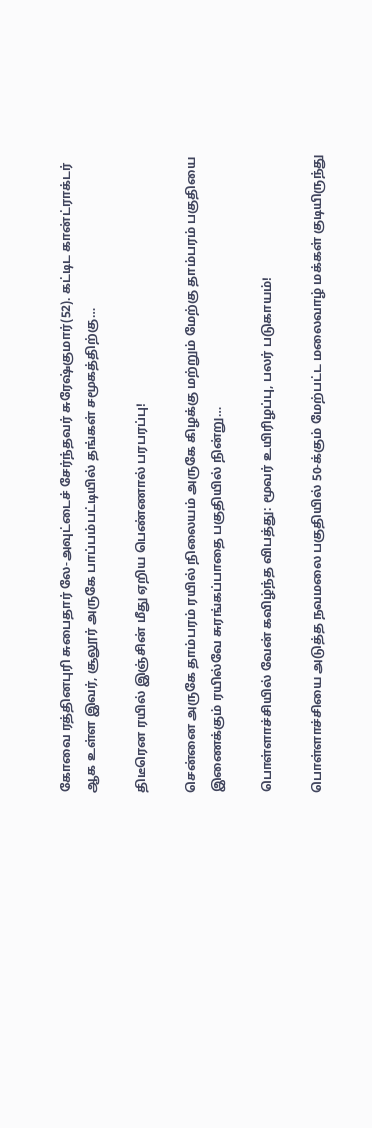கோவை ரத்தினபுரி சுபைதார் லே-அவுட்டைச் சேர்ந்தவர் சுரேஷ்குமார்(52). கட்டிட கான்ட்ராக்டர் ஆக உள்ள இவர், சூலூர் அருகே பாப்பம்பட்டியில் தங்கள் சமூகத்திற்கு…

திடீரென ரயில் இஞ்சின் மீது ஏறிய பெண்ணால் பரபரப்பு!

சென்னை அருகே தாம்பரம் ரயில் நிலையம் அருகே கிழக்கு மற்றும் மேற்கு தாம்பரம் பகுதியை இணைக்கும் ரயில்வே சுரங்கப்பாதை பகுதியில் நின்று…

பொள்ளாச்சியில் வேன் கவிழ்ந்த விபத்து: மூவர் உயிரிழப்பு, பலர் படுகாயம்!

பொள்ளாச்சியை அடுத்த நவமலை பகுதியில் 50-க்கும் மேற்பட்ட மலைவாழ் மக்கள் குடியிருந்து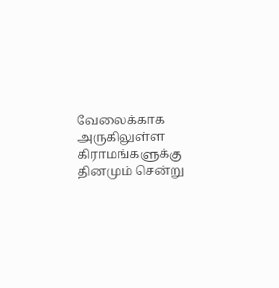வேலைக்காக அருகிலுள்ள கிராமங்களுக்கு தினமும் சென்று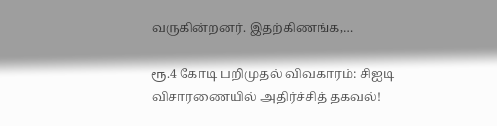வருகின்றனர். இதற்கிணங்க,…

ரூ.4 கோடி பறிமுதல் விவகாரம்: சிஐடி விசாரணையில் அதிர்ச்சித் தகவல்!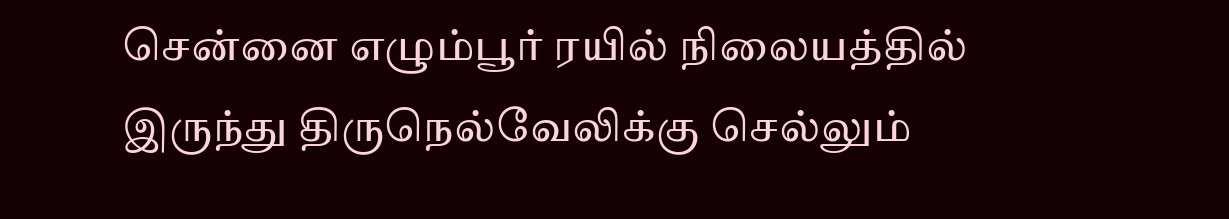சென்னை எழும்பூர் ரயில் நிலையத்தில் இருந்து திருநெல்வேலிக்கு செல்லும்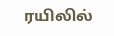ரயிலில்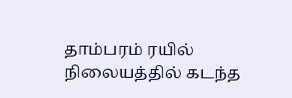தாம்பரம் ரயில் நிலையத்தில் கடந்த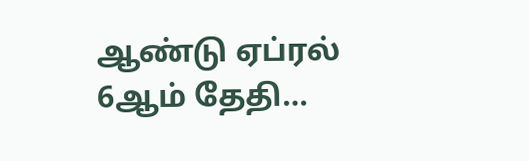ஆண்டு ஏப்ரல் 6ஆம் தேதி…